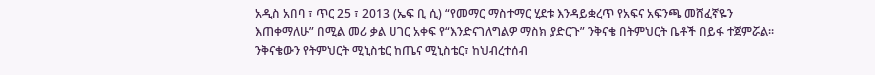አዲስ አበባ ፣ ጥር 25 ፣ 2013 (ኤፍ ቢ ሲ) “የመማር ማስተማር ሂደቱ እንዳይቋረጥ የአፍና አፍንጫ መሸፈኛዬን እጠቀማለሁ” በሚል መሪ ቃል ሀገር አቀፍ የ“እንድናገለግልዎ ማስክ ያድርጉ” ንቅናቄ በትምህርት ቤቶች በይፋ ተጀምሯል።
ንቅናቄውን የትምህርት ሚኒስቴር ከጤና ሚኒስቴር፣ ከህብረተሰብ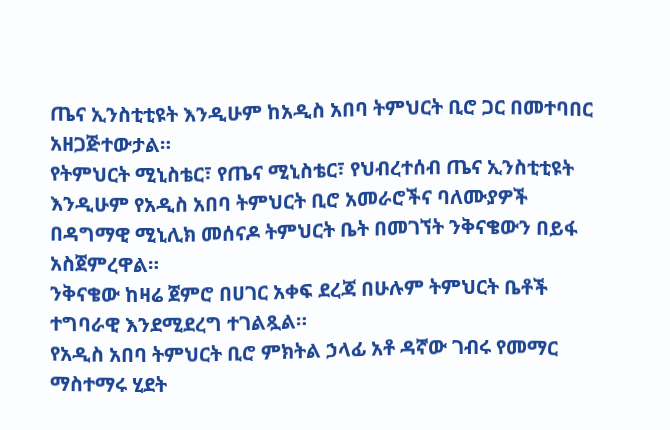ጤና ኢንስቲቲዩት እንዲሁም ከአዲስ አበባ ትምህርት ቢሮ ጋር በመተባበር አዘጋጅተውታል።
የትምህርት ሚኒስቴር፣ የጤና ሚኒስቴር፣ የህብረተሰብ ጤና ኢንስቲቲዩት እንዲሁም የአዲስ አበባ ትምህርት ቢሮ አመራሮችና ባለሙያዎች በዳግማዊ ሚኒሊክ መሰናዶ ትምህርት ቤት በመገኘት ንቅናቄውን በይፋ አስጀምረዋል።
ንቅናቄው ከዛሬ ጀምሮ በሀገር አቀፍ ደረጃ በሁሉም ትምህርት ቤቶች ተግባራዊ እንደሚደረግ ተገልጿል።
የአዲስ አበባ ትምህርት ቢሮ ምክትል ኃላፊ አቶ ዳኛው ገብሩ የመማር ማስተማሩ ሂደት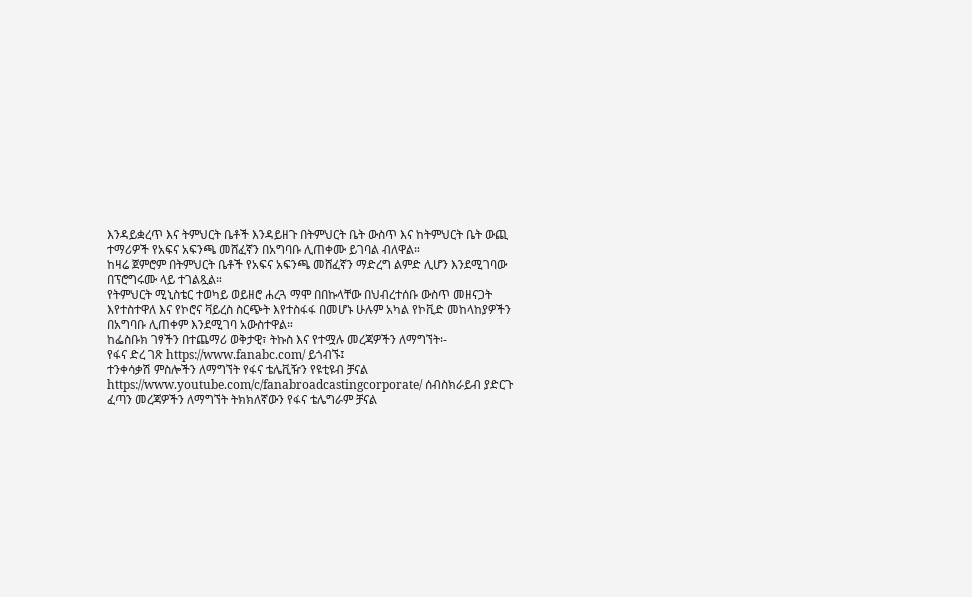እንዳይቋረጥ እና ትምህርት ቤቶች እንዳይዘጉ በትምህርት ቤት ውስጥ እና ከትምህርት ቤት ውጪ ተማሪዎች የአፍና አፍንጫ መሸፈኛን በአግባቡ ሊጠቀሙ ይገባል ብለዋል።
ከዛሬ ጀምሮም በትምህርት ቤቶች የአፍና አፍንጫ መሸፈኛን ማድረግ ልምድ ሊሆን እንደሚገባው በፕሮግሩሙ ላይ ተገልጿል።
የትምህርት ሚኒስቴር ተወካይ ወይዘሮ ሐረጓ ማሞ በበኩላቸው በህብረተሰቡ ውስጥ መዘናጋት እየተስተዋለ እና የኮሮና ቫይረስ ስርጭት እየተስፋፋ በመሆኑ ሁሉም አካል የኮቪድ መከላከያዎችን በአግባቡ ሊጠቀም እንደሚገባ አውስተዋል።
ከፌስቡክ ገፃችን በተጨማሪ ወቅታዊ፣ ትኩስ እና የተሟሉ መረጃዎችን ለማግኘት፡-
የፋና ድረ ገጽ https://www.fanabc.com/ ይጎብኙ፤
ተንቀሳቃሽ ምስሎችን ለማግኘት የፋና ቴሌቪዥን የዩቲዩብ ቻናል https://www.youtube.com/c/fanabroadcastingcorporate/ ሰብስክራይብ ያድርጉ
ፈጣን መረጃዎችን ለማግኘት ትክክለኛውን የፋና ቴሌግራም ቻናል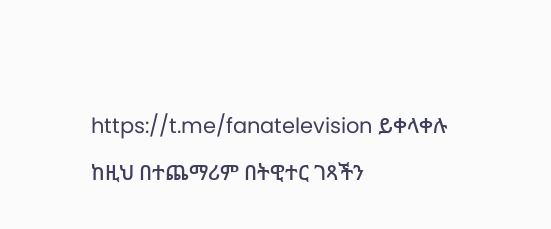https://t.me/fanatelevision ይቀላቀሉ
ከዚህ በተጨማሪም በትዊተር ገጻችን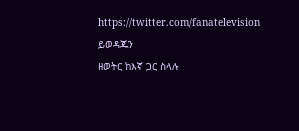https://twitter.com/fanatelevision ይወዳጁን
ዘወትር ከእኛ ጋር ስላሉ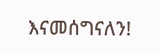እናመሰግናለን!